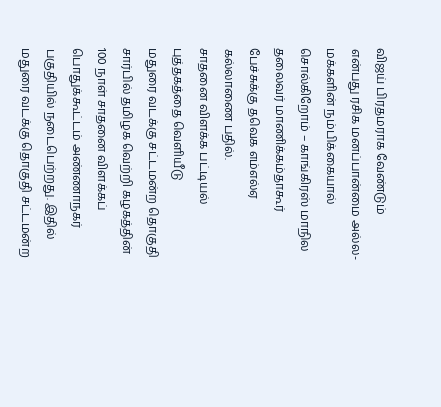விஜய் பிரதமராக வேண்டும் என்பது ரசிக மனப்பான்மை அல்ல- மக்களின் நம்பிக்கையால் சொல்கிறோம் – காங்கிரஸ் மாநில தலைவர் மாணிக்கம்தாகூர் பேச்சுக்கு தவெக எம்எல்ஏ கல்லாணை பதில்.
சாதனை விளக்க பட்டியல் புத்தகத்தை வெளியீடு
மதுரை வடக்கு சட்டமன்ற தொகுதி சார்பில் தமிழக வெற்றி கழகத்தின் 100 நாள் சாதனை விளக்கப் பொதுக்கூட்டம் அண்ணாநகர் பகுதியில் நடைபெற்றது. இதில் மதுரை வடக்கு தொகுதி சட்டமன்ற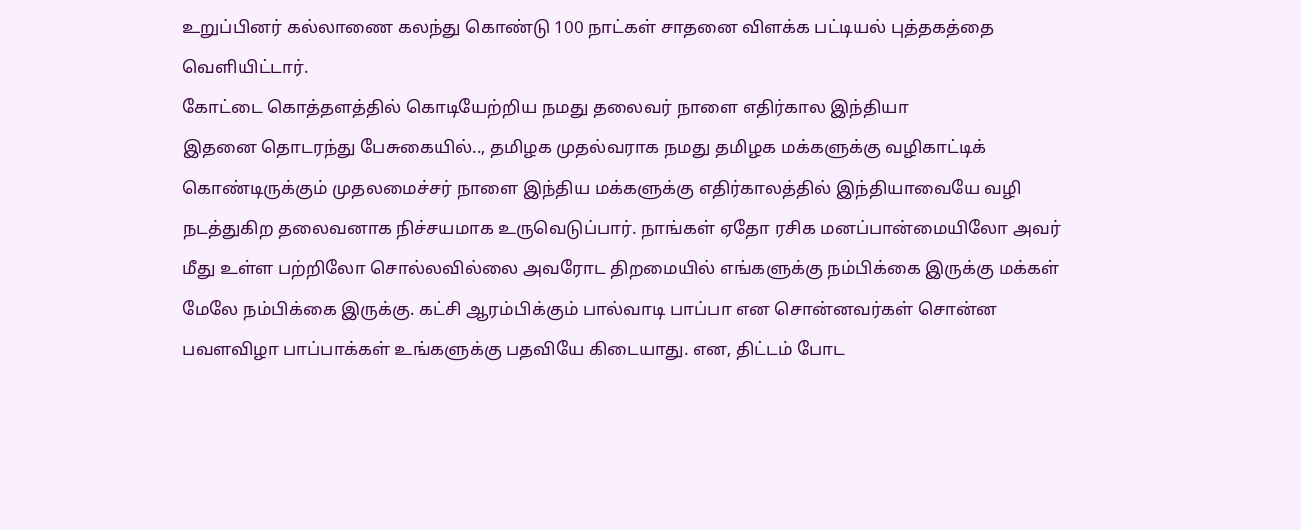உறுப்பினர் கல்லாணை கலந்து கொண்டு 100 நாட்கள் சாதனை விளக்க பட்டியல் புத்தகத்தை வெளியிட்டார்.
கோட்டை கொத்தளத்தில் கொடியேற்றிய நமது தலைவர் நாளை எதிர்கால இந்தியா
இதனை தொடரந்து பேசுகையில்.., தமிழக முதல்வராக நமது தமிழக மக்களுக்கு வழிகாட்டிக் கொண்டிருக்கும் முதலமைச்சர் நாளை இந்திய மக்களுக்கு எதிர்காலத்தில் இந்தியாவையே வழி நடத்துகிற தலைவனாக நிச்சயமாக உருவெடுப்பார். நாங்கள் ஏதோ ரசிக மனப்பான்மையிலோ அவர் மீது உள்ள பற்றிலோ சொல்லவில்லை அவரோட திறமையில் எங்களுக்கு நம்பிக்கை இருக்கு மக்கள் மேலே நம்பிக்கை இருக்கு. கட்சி ஆரம்பிக்கும் பால்வாடி பாப்பா என சொன்னவர்கள் சொன்ன பவளவிழா பாப்பாக்கள் உங்களுக்கு பதவியே கிடையாது. என, திட்டம் போட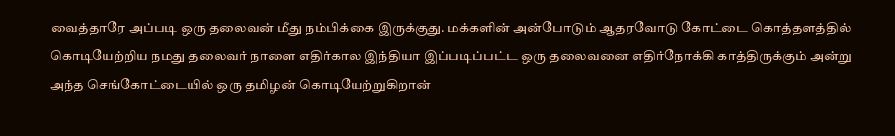வைத்தாரே அப்படி ஒரு தலைவன் மீது நம்பிக்கை இருக்குது. மக்களின் அன்போடும் ஆதரவோடு கோட்டை கொத்தளத்தில் கொடியேற்றிய நமது தலைவர் நாளை எதிர்கால இந்தியா இப்படிப்பட்ட ஒரு தலைவனை எதிர்நோக்கி காத்திருக்கும் அன்று அந்த செங்கோட்டையில் ஒரு தமிழன் கொடியேற்றுகிறான்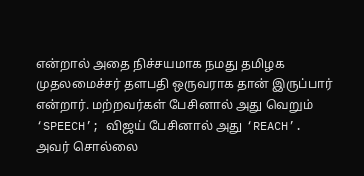என்றால் அதை நிச்சயமாக நமது தமிழக முதலமைச்சர் தளபதி ஒருவராக தான் இருப்பார் என்றார். மற்றவர்கள் பேசினால் அது வெறும் ‘SPEECH’; விஜய் பேசினால் அது ‘REACH’. அவர் சொல்லை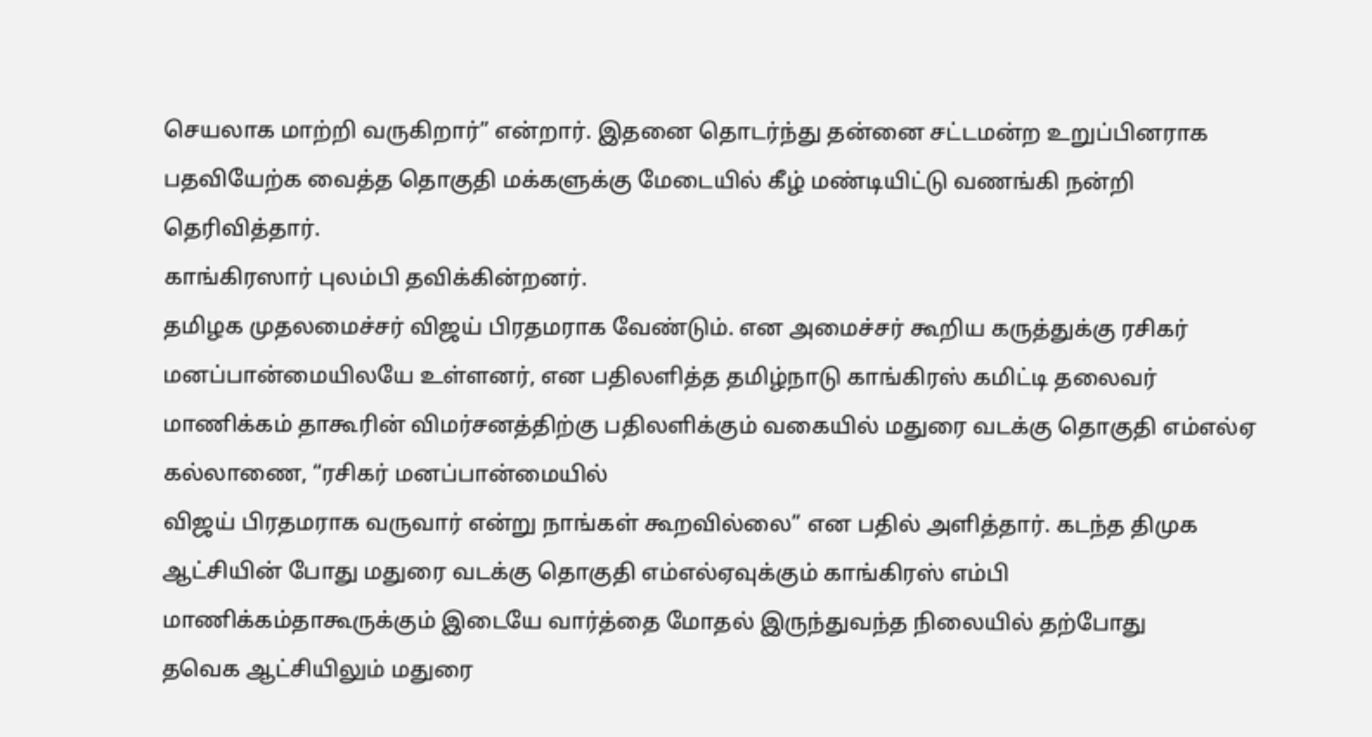செயலாக மாற்றி வருகிறார்” என்றார். இதனை தொடர்ந்து தன்னை சட்டமன்ற உறுப்பினராக பதவியேற்க வைத்த தொகுதி மக்களுக்கு மேடையில் கீழ் மண்டியிட்டு வணங்கி நன்றி தெரிவித்தார்.
காங்கிரஸார் புலம்பி தவிக்கின்றனர்.
தமிழக முதலமைச்சர் விஜய் பிரதமராக வேண்டும். என அமைச்சர் கூறிய கருத்துக்கு ரசிகர் மனப்பான்மையிலயே உள்ளனர், என பதிலளித்த தமிழ்நாடு காங்கிரஸ் கமிட்டி தலைவர் மாணிக்கம் தாகூரின் விமர்சனத்திற்கு பதிலளிக்கும் வகையில் மதுரை வடக்கு தொகுதி எம்எல்ஏ கல்லாணை, “ரசிகர் மனப்பான்மையில்
விஜய் பிரதமராக வருவார் என்று நாங்கள் கூறவில்லை” என பதில் அளித்தார். கடந்த திமுக ஆட்சியின் போது மதுரை வடக்கு தொகுதி எம்எல்ஏவுக்கும் காங்கிரஸ் எம்பி மாணிக்கம்தாகூருக்கும் இடையே வார்த்தை மோதல் இருந்துவந்த நிலையில் தற்போது
தவெக ஆட்சியிலும் மதுரை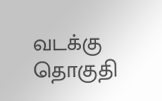வடக்கு தொகுதி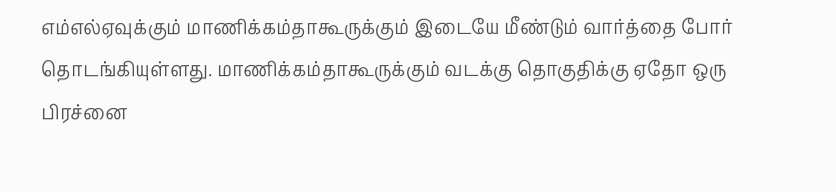எம்எல்ஏவுக்கும் மாணிக்கம்தாகூருக்கும் இடையே மீண்டும் வார்த்தை போர் தொடங்கியுள்ளது. மாணிக்கம்தாகூருக்கும் வடக்கு தொகுதிக்கு ஏதோ ஒரு பிரச்னை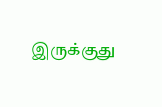இருக்குது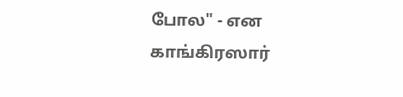போல" - என காங்கிரஸார்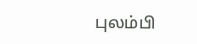புலம்பி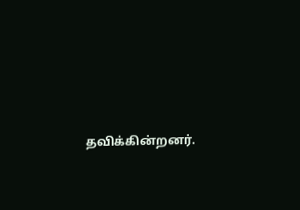தவிக்கின்றனர்.